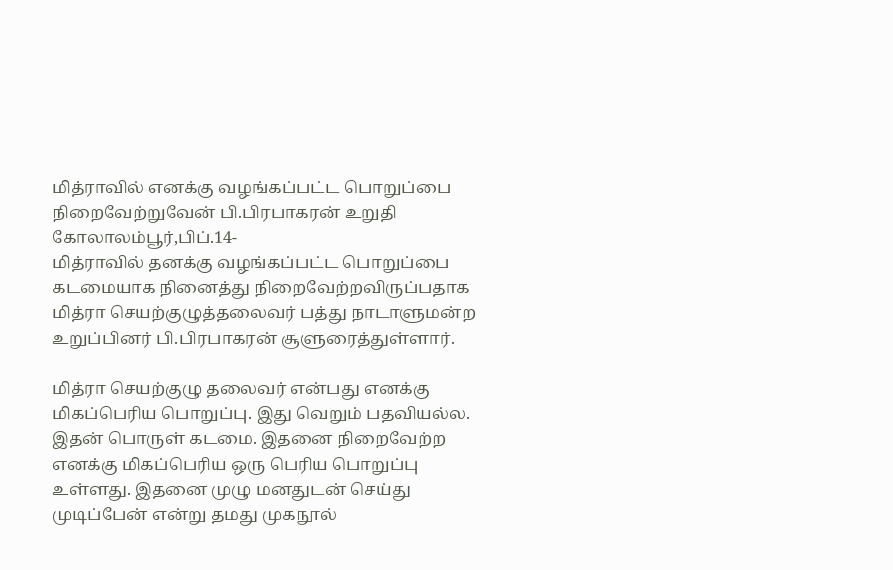மித்ராவில் எனக்கு வழங்கப்பட்ட பொறுப்பை நிறைவேற்றுவேன் பி.பிரபாகரன் உறுதி
கோலாலம்பூர்,பிப்.14-
மித்ராவில் தனக்கு வழங்கப்பட்ட பொறுப்பை கடமையாக நினைத்து நிறைவேற்றவிருப்பதாக மித்ரா செயற்குழுத்தலைவர் பத்து நாடாளுமன்ற உறுப்பினர் பி.பிரபாகரன் சூளுரைத்துள்ளார்.

மித்ரா செயற்குழு தலைவர் என்பது எனக்கு மிகப்பெரிய பொறுப்பு. இது வெறும் பதவியல்ல. இதன் பொருள் கடமை. இதனை நிறைவேற்ற எனக்கு மிகப்பெரிய ஒரு பெரிய பொறுப்பு உள்ளது. இதனை முழு மனதுடன் செய்து முடிப்பேன் என்று தமது முகநூல்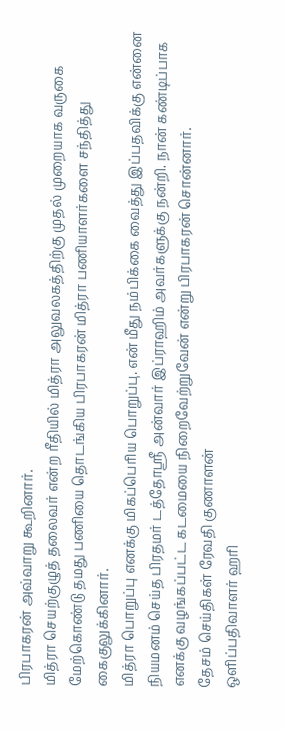பிரபாகரன் அவ்வாறு கூறினார்.
மித்ரா செயற்குழுத் தலைவர் என்ற ரீதியில் மித்ரா அலுவலகத்திற்கு முதல் முறையாக வருகை மேற்கொண்டு தமது பணியை தொடங்கிய பிரபாகரன் மித்ரா பணியாளர்களை சந்தித்து கைகுலுக்கினார்.
மித்ரா பொறுப்பு எனக்கு மிகப்பெரிய பொறுப்பு. என் மீது நம்பிக்கை வைத்து இப்பதவிக்கு என்னை நியமனம் செய்த பிரதமர் டத்தோஸ்ரீ அன்வார் இப்ராஹிம் அவர்களுக்கு நன்றி. நான் கண்டிப்பாக எனக்கு வழங்கப்பட்ட கடமையை நிறைவேற்றுவேன் என்று பிரபாகரன் சொன்னார்.
தேசம் செய்திகள் ரேவதி குணாளன்
ஒளிப்பதிவாளர் ஹரி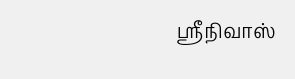ஸ்ரீநிவாஸ்